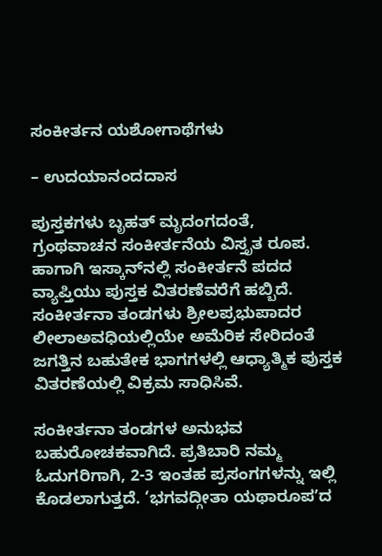ಸಂಕೀರ್ತನ ಯಶೋಗಾಥೆಗಳು

– ಉದಯಾನಂದದಾಸ

ಪುಸ್ತಕಗಳು ಬೃಹತ್ ಮೃದಂಗದಂತೆ, ಗ್ರಂಥವಾಚನ ಸಂಕೀರ್ತನೆಯ ವಿಸ್ತೃತ ರೂಪ. ಹಾಗಾಗಿ ಇಸ್ಕಾನ್‌ನಲ್ಲಿ ಸಂಕೀರ್ತನೆ ಪದದ ವ್ಯಾಪ್ತಿಯು ಪುಸ್ತಕ ವಿತರಣೆವರೆಗೆ ಹಬ್ಬಿದೆ. ಸಂಕೀರ್ತನಾ ತಂಡಗಳು ಶ್ರೀಲಪ್ರಭುಪಾದರ ಲೀಲಾಅವಧಿಯಲ್ಲಿಯೇ ಅಮೆರಿಕ ಸೇರಿದಂತೆ ಜಗತ್ತಿನ ಬಹುತೇಕ ಭಾಗಗಳಲ್ಲಿ ಆಧ್ಯಾತ್ಮಿಕ ಪುಸ್ತಕ ವಿತರಣೆಯಲ್ಲಿ ವಿಕ್ರಮ ಸಾಧಿಸಿವೆ.

ಸಂಕೀರ್ತನಾ ತಂಡಗಳ ಅನುಭವ ಬಹುರೋಚಕವಾಗಿದೆ. ಪ್ರತಿಬಾರಿ ನಮ್ಮ ಓದುಗರಿಗಾಗಿ, 2-3 ಇಂತಹ ಪ್ರಸಂಗಗಳನ್ನು ಇಲ್ಲಿ ಕೊಡಲಾಗುತ್ತದೆ. ‘ಭಗವದ್ಗೀತಾ ಯಥಾರೂಪʼದ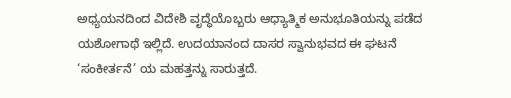ಅಧ್ಯಯನದಿಂದ ವಿದೇಶಿ ವೃದ್ಧೆಯೊಬ್ಬರು ಆಧ್ಯಾತ್ಮಿಕ ಅನುಭೂತಿಯನ್ನು ಪಡೆದ ಯಶೋಗಾಥೆ ಇಲ್ಲಿದೆ. ಉದಯಾನಂದ ದಾಸರ ಸ್ವಾನುಭವದ ಈ ಘಟನೆ ‘ಸಂಕೀರ್ತನೆ’ ಯ ಮಹತ್ತನ್ನು ಸಾರುತ್ತದೆ.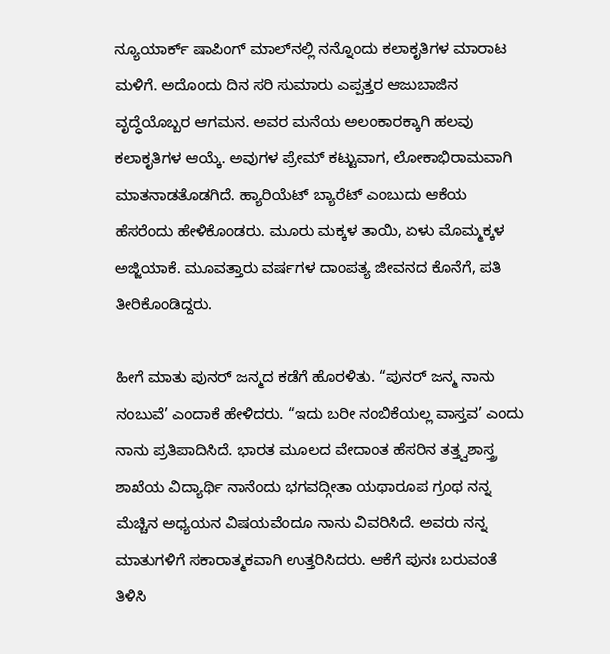ನ್ಯೂಯಾರ್ಕ್ ಷಾಪಿಂಗ್‌ ಮಾಲ್‌ನಲ್ಲಿ ನನ್ನೊಂದು ಕಲಾಕೃತಿಗಳ ಮಾರಾಟ ಮಳಿಗೆ. ಅದೊಂದು ದಿನ ಸರಿ ಸುಮಾರು ಎಪ್ಪತ್ತರ ಆಜುಬಾಜಿನ ವೃದ್ಧೆಯೊಬ್ಬರ ಆಗಮನ. ಅವರ ಮನೆಯ ಅಲಂಕಾರಕ್ಕಾಗಿ ಹಲವು ಕಲಾಕೃತಿಗಳ ಆಯ್ಕೆ. ಅವುಗಳ ಪ್ರೇಮ್ ಕಟ್ಟುವಾಗ, ಲೋಕಾಭಿರಾಮವಾಗಿ ಮಾತನಾಡತೊಡಗಿದೆ. ಹ್ಯಾರಿಯೆಟ್ ಬ್ಯಾರೆಟ್ ಎಂಬುದು ಆಕೆಯ ಹೆಸರೆಂದು ಹೇಳಿಕೊಂಡರು. ಮೂರು ಮಕ್ಕಳ ತಾಯಿ, ಏಳು ಮೊಮ್ಮಕ್ಕಳ ಅಜ್ಜಿಯಾಕೆ. ಮೂವತ್ತಾರು ವರ್ಷಗಳ ದಾಂಪತ್ಯ ಜೀವನದ ಕೊನೆಗೆ, ಪತಿ ತೀರಿಕೊಂಡಿದ್ದರು.

ಹೀಗೆ ಮಾತು ಪುನರ್ ಜನ್ಮದ ಕಡೆಗೆ ಹೊರಳಿತು. “ಪುನರ್ ಜನ್ಮ ನಾನು ನಂಬುವೆ’ ಎಂದಾಕೆ ಹೇಳಿದರು. “ಇದು ಬರೀ ನಂಬಿಕೆಯಲ್ಲ ವಾಸ್ತವ’ ಎಂದು ನಾನು ಪ್ರತಿಪಾದಿಸಿದೆ. ಭಾರತ ಮೂಲದ ವೇದಾಂತ ಹೆಸರಿನ ತತ್ತ್ವಶಾಸ್ತ್ರ ಶಾಖೆಯ ವಿದ್ಯಾರ್ಥಿ ನಾನೆಂದು ಭಗವದ್ಗೀತಾ ಯಥಾರೂಪ ಗ್ರಂಥ ನನ್ನ ಮೆಚ್ಚಿನ ಅಧ್ಯಯನ ವಿಷಯವೆಂದೂ ನಾನು ವಿವರಿಸಿದೆ. ಅವರು ನನ್ನ ಮಾತುಗಳಿಗೆ ಸಕಾರಾತ್ಮಕವಾಗಿ ಉತ್ತರಿಸಿದರು. ಆಕೆಗೆ ಪುನಃ ಬರುವಂತೆ ತಿಳಿಸಿ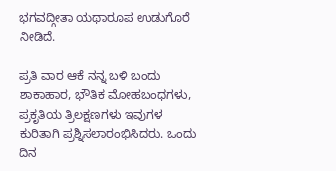ಭಗವದ್ಗೀತಾ ಯಥಾರೂಪ ಉಡುಗೊರೆ ನೀಡಿದೆ.

ಪ್ರತಿ ವಾರ ಆಕೆ ನನ್ನ ಬಳಿ ಬಂದು ಶಾಕಾಹಾರ, ಭೌತಿಕ ಮೋಹಬಂಧಗಳು, ಪ್ರಕೃತಿಯ ತ್ರಿಲಕ್ಷಣಗಳು ಇವುಗಳ ಕುರಿತಾಗಿ ಪ್ರಶ್ನಿಸಲಾರಂಭಿಸಿದರು. ಒಂದು ದಿನ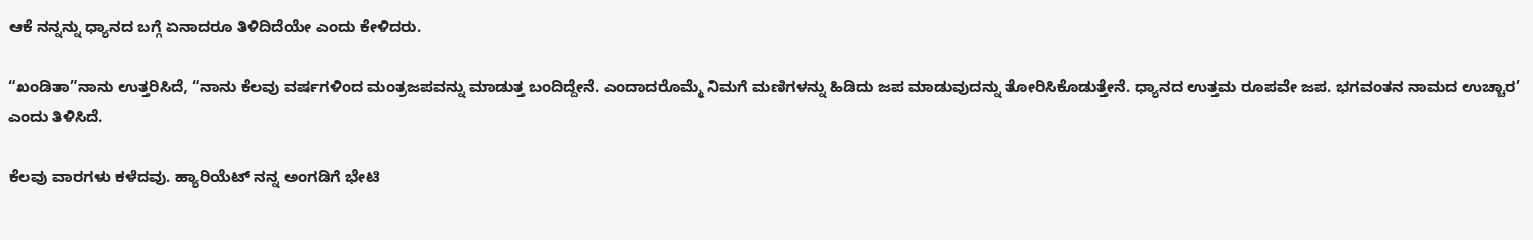ಆಕೆ ನನ್ನನ್ನು ಧ್ಯಾನದ ಬಗ್ಗೆ ಏನಾದರೂ ತಿಳಿದಿದೆಯೇ ಎಂದು ಕೇಳಿದರು.

“ಖಂಡಿತಾ”ನಾನು ಉತ್ತರಿಸಿದೆ, “ನಾನು ಕೆಲವು ವರ್ಷಗಳಿಂದ ಮಂತ್ರಜಪವನ್ನು ಮಾಡುತ್ತ ಬಂದಿದ್ದೇನೆ. ಎಂದಾದರೊಮ್ಮೆ ನಿಮಗೆ ಮಣಿಗಳನ್ನು ಹಿಡಿದು ಜಪ ಮಾಡುವುದನ್ನು ತೋರಿಸಿಕೊಡುತ್ತೇನೆ. ಧ್ಯಾನದ ಉತ್ತಮ ರೂಪವೇ ಜಪ. ಭಗವಂತನ ನಾಮದ ಉಚ್ಚಾರ’ ಎಂದು ತಿಳಿಸಿದೆ.

ಕೆಲವು ವಾರಗಳು ಕಳೆದವು. ಹ್ಯಾರಿಯೆಟ್ ನನ್ನ ಅಂಗಡಿಗೆ ಭೇಟಿ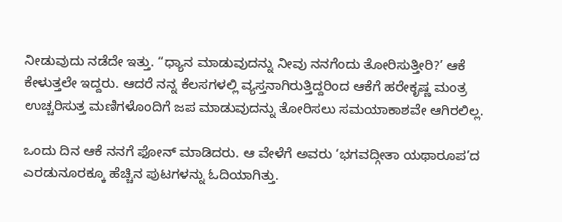ನೀಡುವುದು ನಡೆದೇ ಇತ್ತು. “ಧ್ಯಾನ ಮಾಡುವುದನ್ನು ನೀವು ನನಗೆಂದು ತೋರಿಸುತ್ತೀರಿ?’ ಆಕೆ ಕೇಳುತ್ತಲೇ ಇದ್ದರು. ಆದರೆ ನನ್ನ ಕೆಲಸಗಳಲ್ಲಿ ವ್ಯಸ್ತನಾಗಿರುತ್ತಿದ್ದರಿಂದ ಆಕೆಗೆ ಹರೇಕೃಷ್ಣ ಮಂತ್ರ ಉಚ್ಚರಿಸುತ್ತ ಮಣಿಗಳೊಂದಿಗೆ ಜಪ ಮಾಡುವುದನ್ನು ತೋರಿಸಲು ಸಮಯಾಕಾಶವೇ ಆಗಿರಲಿಲ್ಲ.

ಒಂದು ದಿನ ಆಕೆ ನನಗೆ ಫೋನ್ ಮಾಡಿದರು. ಆ ವೇಳೆಗೆ ಅವರು ‘ಭಗವದ್ಗೀತಾ ಯಥಾರೂಪ’ದ ಎರಡುನೂರಕ್ಕೂ ಹೆಚ್ಚಿನ ಪುಟಗಳನ್ನು ಓದಿಯಾಗಿತ್ತು.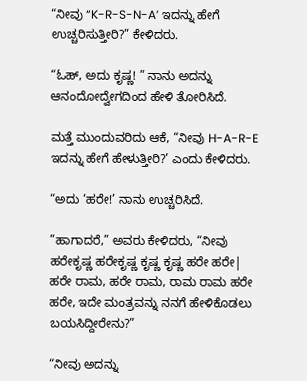“ನೀವು “K-R-S-N-A’ ಇದನ್ನು ಹೇಗೆ ಉಚ್ಚರಿಸುತ್ತೀರಿ?” ಕೇಳಿದರು.

“ಓಹ್, ಅದು ಕೃಷ್ಣ! ” ನಾನು ಅದನ್ನು ಆನಂದೋದ್ವೇಗದಿಂದ ಹೇಳಿ ತೋರಿಸಿದೆ.

ಮತ್ತೆ ಮುಂದುವರಿದು ಆಕೆ, “ನೀವು H-A-R-E ಇದನ್ನು ಹೇಗೆ ಹೇಳುತ್ತೀರಿ?’ ಎಂದು ಕೇಳಿದರು.

“ಅದು ‘ಹರೇ!’ ನಾನು ಉಚ್ಚರಿಸಿದೆ.

”ಹಾಗಾದರೆ,” ಅವರು ಕೇಳಿದರು, “ನೀವು ಹರೇಕೃಷ್ಣ ಹರೇಕೃಷ್ಣ ಕೃಷ್ಣ ಕೃಷ್ಣ ಹರೇ ಹರೇ| ಹರೇ ರಾಮ, ಹರೇ ರಾಮ, ರಾಮ ರಾಮ ಹರೇ ಹರೇ, ಇದೇ ಮಂತ್ರವನ್ನು ನನಗೆ ಹೇಳಿಕೊಡಲು ಬಯಸಿದ್ದೀರೇನು?”

“ನೀವು ಅದನ್ನು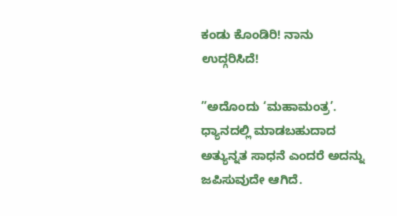ಕಂಡು ಕೊಂಡಿರಿ! ನಾನು ಉದ್ಗರಿಸಿದೆ!

”ಅದೊಂದು ‘ಮಹಾಮಂತ್ರ’. ಧ್ಯಾನದಲ್ಲಿ ಮಾಡಬಹುದಾದ ಅತ್ಯುನ್ನತ ಸಾಧನೆ ಎಂದರೆ ಅದನ್ನು ಜಪಿಸುವುದೇ ಆಗಿದೆ.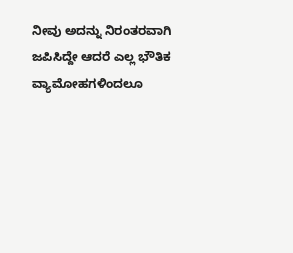ನೀವು ಅದನ್ನು ನಿರಂತರವಾಗಿ ಜಪಿಸಿದ್ದೇ ಆದರೆ ಎಲ್ಲ ಭೌತಿಕ ವ್ಯಾಮೋಹಗಳಿಂದಲೂ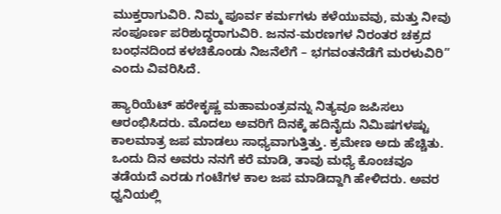ಮುಕ್ತರಾಗುವಿರಿ. ನಿಮ್ಮ ಪೂರ್ವ ಕರ್ಮಗಳು ಕಳೆಯುವವು, ಮತ್ತು ನೀವು ಸಂಪೂರ್ಣ ಪರಿಶುದ್ಧರಾಗುವಿರಿ. ಜನನ-ಮರಣಗಳ ನಿರಂತರ ಚಕ್ರದ ಬಂಧನದಿಂದ ಕಳಚಿಕೊಂಡು ನಿಜನೆಲೆಗೆ – ಭಗವಂತನೆಡೆಗೆ ಮರಳುವಿರಿ” ಎಂದು ವಿವರಿಸಿದೆ.

ಹ್ಯಾರಿಯೆಟ್ ಹರೇಕೃಷ್ಣ ಮಹಾಮಂತ್ರವನ್ನು ನಿತ್ಯವೂ ಜಪಿಸಲು ಆರಂಭಿಸಿದರು. ಮೊದಲು ಅವರಿಗೆ ದಿನಕ್ಕೆ ಹದಿನೈದು ನಿಮಿಷಗಳಷ್ಟು ಕಾಲಮಾತ್ರ ಜಪ ಮಾಡಲು ಸಾಧ್ಯವಾಗುತ್ತಿತ್ತು. ಕ್ರಮೇಣ ಅದು ಹೆಚ್ಚಿತು. ಒಂದು ದಿನ ಅವರು ನನಗೆ ಕರೆ ಮಾಡಿ, ತಾವು ಮಧ್ಯೆ ಕೊಂಚವೂ ತಡೆಯದೆ ಎರಡು ಗಂಟೆಗಳ ಕಾಲ ಜಪ ಮಾಡಿದ್ದಾಗಿ ಹೇಳಿದರು. ಅವರ ಧ್ವನಿಯಲ್ಲಿ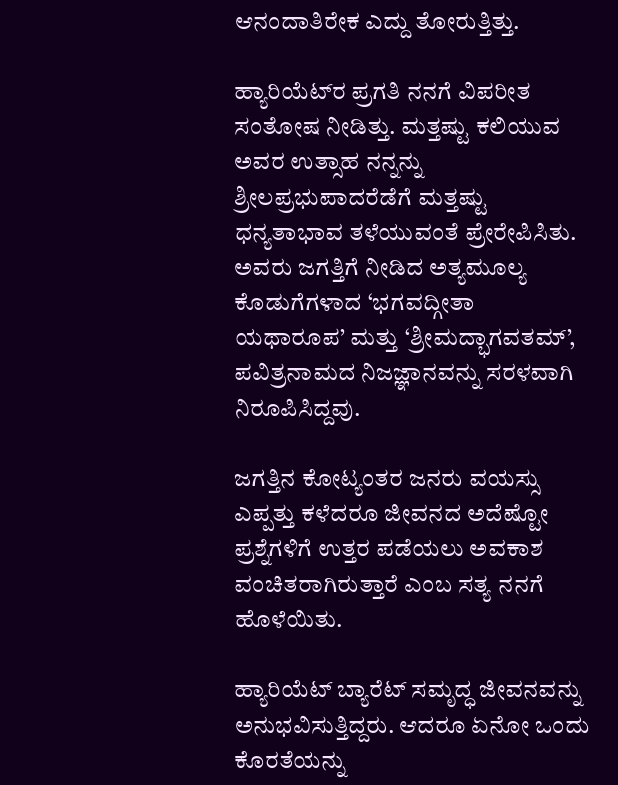ಆನಂದಾತಿರೇಕ ಎದ್ದು ತೋರುತ್ತಿತ್ತು.

ಹ್ಯಾರಿಯೆಟ್‌ರ ಪ್ರಗತಿ ನನಗೆ ವಿಪರೀತ ಸಂತೋಷ ನೀಡಿತ್ತು. ಮತ್ತಷ್ಟು ಕಲಿಯುವ ಅವರ ಉತ್ಸಾಹ ನನ್ನನ್ನು ಶ್ರೀಲಪ್ರಭುಪಾದರೆಡೆಗೆ ಮತ್ತಷ್ಟು ಧನ್ಯತಾಭಾವ ತಳೆಯುವಂತೆ ಪ್ರೇರೇಪಿಸಿತು. ಅವರು ಜಗತ್ತಿಗೆ ನೀಡಿದ ಅತ್ಯಮೂಲ್ಯ ಕೊಡುಗೆಗಳಾದ ‘ಭಗವದ್ಗೀತಾ ಯಥಾರೂಪ’ ಮತ್ತು ‘ಶ್ರೀಮದ್ಭಾಗವತಮ್’, ಪವಿತ್ರನಾಮದ ನಿಜಜ್ಞಾನವನ್ನು ಸರಳವಾಗಿ ನಿರೂಪಿಸಿದ್ದವು.

ಜಗತ್ತಿನ ಕೋಟ್ಯಂತರ ಜನರು ವಯಸ್ಸು ಎಪ್ಪತ್ತು ಕಳೆದರೂ ಜೀವನದ ಅದೆಷ್ಟೋ ಪ್ರಶ್ನೆಗಳಿಗೆ ಉತ್ತರ ಪಡೆಯಲು ಅವಕಾಶ ವಂಚಿತರಾಗಿರುತ್ತಾರೆ ಎಂಬ ಸತ್ಯ ನನಗೆ ಹೊಳೆಯಿತು.

ಹ್ಯಾರಿಯೆಟ್ ಬ್ಯಾರೆಟ್ ಸಮೃದ್ಧ ಜೀವನವನ್ನು ಅನುಭವಿಸುತ್ತಿದ್ದರು. ಆದರೂ ಏನೋ ಒಂದು ಕೊರತೆಯನ್ನು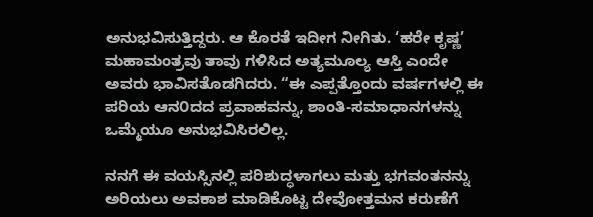ಅನುಭವಿಸುತ್ತಿದ್ದರು. ಆ ಕೊರತೆ ಇದೀಗ ನೀಗಿತು. ‘ಹರೇ ಕೃಷ್ಣ’ ಮಹಾಮಂತ್ರವು ತಾವು ಗಳಿಸಿದ ಅತ್ಯಮೂಲ್ಯ ಆಸ್ತಿ ಎಂದೇ ಅವರು ಭಾವಿಸತೊಡಗಿದರು. “ಈ ಎಪ್ಪತ್ತೊಂದು ವರ್ಷಗಳಲ್ಲಿ ಈ ಪರಿಯ ಆನ೦ದದ ಪ್ರವಾಹವನ್ನು, ಶಾಂತಿ-ಸಮಾಧಾನಗಳನ್ನು ಒಮ್ಮೆಯೂ ಅನುಭವಿಸಿರಲಿಲ್ಲ.

ನನಗೆ ಈ ವಯಸ್ಸಿನಲ್ಲಿ ಪರಿಶುದ್ಧಳಾಗಲು ಮತ್ತು ಭಗವಂತನನ್ನು ಅರಿಯಲು ಅವಕಾಶ ಮಾಡಿಕೊಟ್ಟ ದೇವೋತ್ತಮನ ಕರುಣೆಗೆ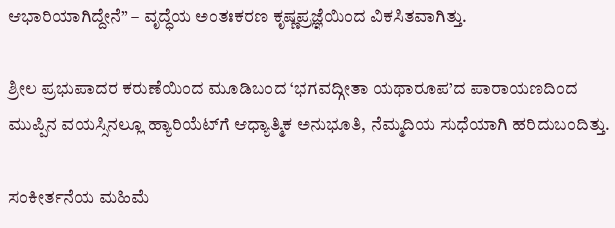ಆಭಾರಿಯಾಗಿದ್ದೇನೆ” – ವೃದ್ಧೆಯ ಅಂತಃಕರಣ ಕೃಷ್ಣಪ್ರಜ್ಞೆಯಿಂದ ವಿಕಸಿತವಾಗಿತ್ತು.

ಶ್ರೀಲ ಪ್ರಭುಪಾದರ ಕರುಣೆಯಿಂದ ಮೂಡಿಬಂದ ‘ಭಗವದ್ಗೀತಾ ಯಥಾರೂಪ’ದ ಪಾರಾಯಣದಿಂದ ಮುಪ್ಪಿನ ವಯಸ್ಸಿನಲ್ಲೂ ಹ್ಯಾರಿಯೆಟ್‌ಗೆ ಆಧ್ಯಾತ್ಮಿಕ ಅನುಭೂತಿ, ನೆಮ್ಮದಿಯ ಸುಧೆಯಾಗಿ ಹರಿದುಬಂದಿತ್ತು.

ಸಂಕೀರ್ತನೆಯ ಮಹಿಮೆ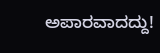ಅಪಾರವಾದದ್ದು!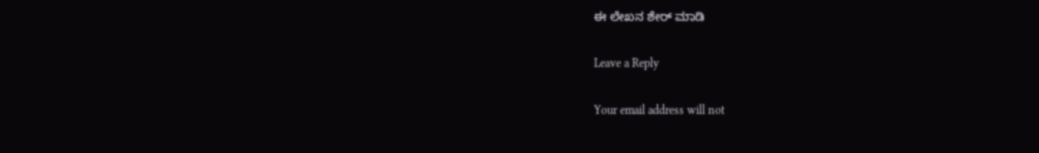ಈ ಲೇಖನ ಶೇರ್ ಮಾಡಿ

Leave a Reply

Your email address will not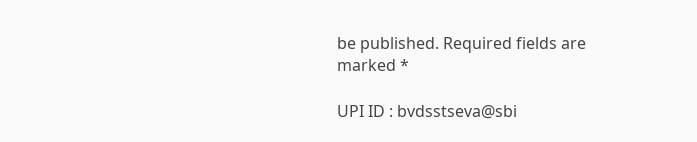be published. Required fields are marked *

UPI ID : bvdsstseva@sbi